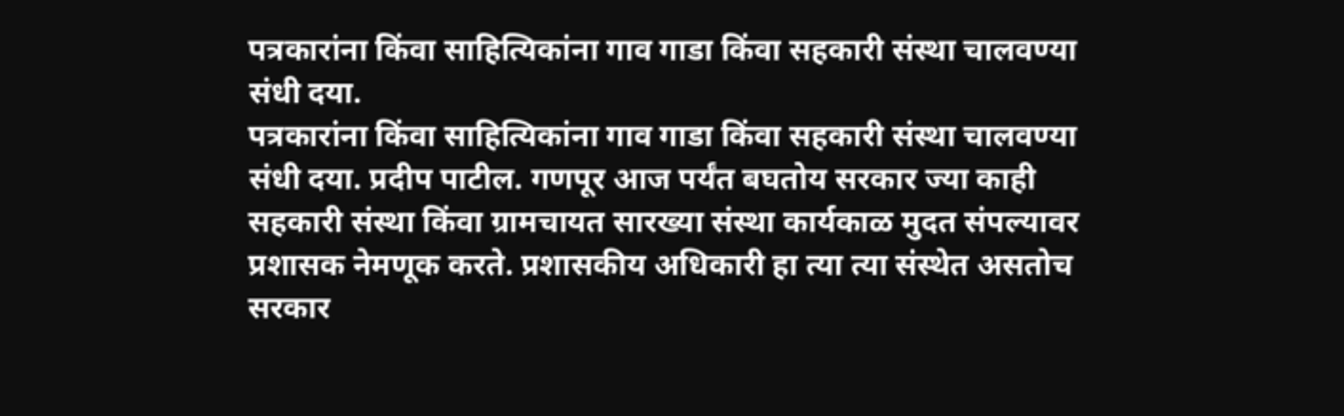पत्रकारांना किंवा साहित्यिकांना गाव गाडा किंवा सहकारी संस्था चालवण्या संधी दया.
पत्रकारांना किंवा साहित्यिकांना गाव गाडा किंवा सहकारी संस्था चालवण्या संधी दया. प्रदीप पाटील. गणपूर आज पर्यंत बघतोय सरकार ज्या काही सहकारी संस्था किंवा ग्रामचायत सारख्या संस्था कार्यकाळ मुदत संपल्यावर प्रशासक नेमणूक करते. प्रशासकीय अधिकारी हा त्या त्या संस्थेत असतोच सरकार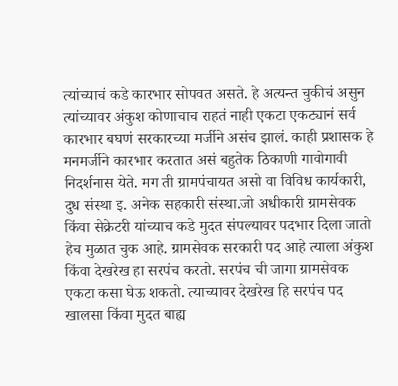त्यांच्याचं कडे कारभार सोपवत असते. हे अत्यन्त चुकीचं असुन त्यांच्यावर अंकुश कोणाचाच राहतं नाही एकटा एकट्यानं सर्व कारभार बघणं सरकारच्या मर्जीने असंच झालं. काही प्रशासक हे मनमर्जीने कारभार करतात असं बहुतेक ठिकाणी गावोगावी निदर्शनास येते. मग ती ग्रामपंचायत असो वा विविध कार्यकारी, दुध संस्था इ. अनेक सहकारी संस्था.जो अधीकारी ग्रामसेवक किंवा सेक्रेटरी यांच्याच कडे मुदत संपल्यावर पदभार दिला जातो हेच मुळात चुक आहे. ग्रामसेवक सरकारी पद आहे त्याला अंकुश किंवा देखरेख हा सरपंच करतो. सरपंच ची जागा ग्रामसेवक एकटा कसा घेऊ शकतो. त्याच्यावर देखरेख हि सरपंच पद खालसा किंवा मुदत बाह्य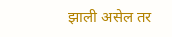झाली असेल तर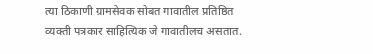त्या ठिकाणी ग्रामसेवक सोबत गावातील प्रतिष्ठित व्यक्ती पत्रकार साहित्यिक जे गावातीलच असतात.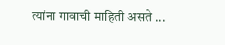त्यांना गावाची माहिती असते ...